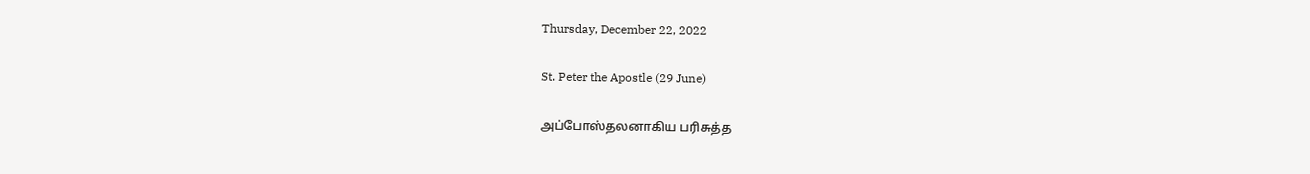Thursday, December 22, 2022

St. Peter the Apostle (29 June)

அப்போஸ்தலனாகிய பரிசுத்த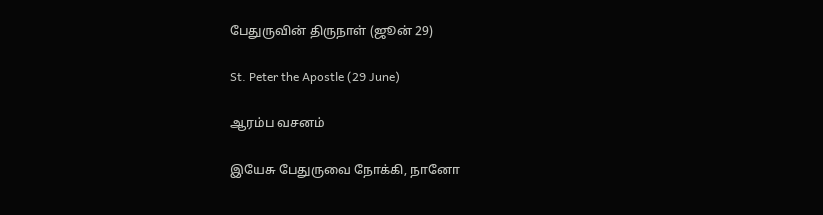பேதுருவின் திருநாள் (ஜூன் 29)

St. Peter the Apostle (29 June)

ஆரம்ப வசனம்

இயேசு பேதுருவை நோக்கி, நானோ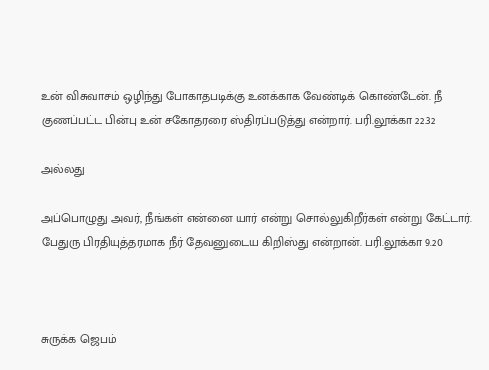உன் விசுவாசம் ஒழிந்து போகாதபடிக்கு உனக்காக வேண்டிக் கொண்டேன். நீ குணப்பட்ட பின்பு உன் சகோதரரை ஸ்திரப்படுத்து என்றார். பரி.லூக்கா 22.32

அல்லது

அப்பொழுது அவர், நீங்கள் என்னை யார் என்று சொல்லுகிறீர்கள் என்று கேட்டார். பேதுரு பிரதியுத்தரமாக நீர் தேவனுடைய கிறிஸ்து என்றான். பரி.லூக்கா 9.20



சுருக்க ஜெபம்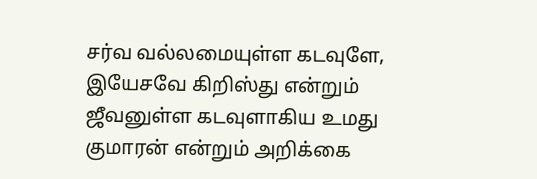சர்வ வல்லமையுள்ள கடவுளே, இயேசவே கிறிஸ்து என்றும் ஜீவனுள்ள கடவுளாகிய உமது குமாரன் என்றும் அறிக்கை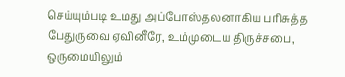செய்யும்படி உமது அப்போஸ்தலனாகிய பரிசுத்த பேதுருவை ஏவினீரே, உம்முடைய திருச்சபை, ஒருமையிலும்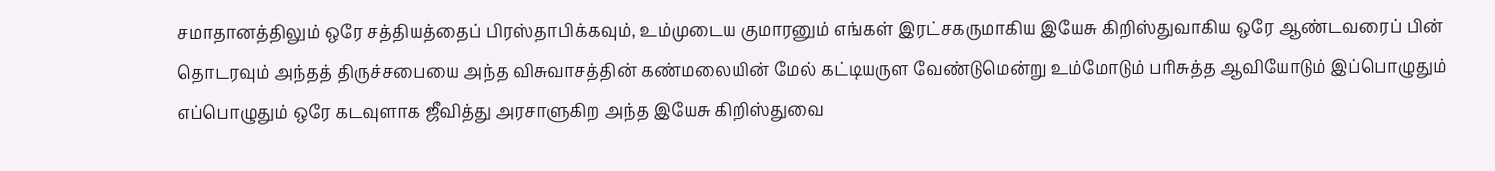சமாதானத்திலும் ஒரே சத்தியத்தைப் பிரஸ்தாபிக்கவும், உம்முடைய குமாரனும் எங்கள் இரட்சகருமாகிய இயேசு கிறிஸ்துவாகிய ஒரே ஆண்டவரைப் பின் தொடரவும் அந்தத் திருச்சபையை அந்த விசுவாசத்தின் கண்மலையின் மேல் கட்டியருள வேண்டுமென்று உம்மோடும் பரிசுத்த ஆவியோடும் இப்பொழுதும் எப்பொழுதும் ஒரே கடவுளாக ஜீவித்து அரசாளுகிற அந்த இயேசு கிறிஸ்துவை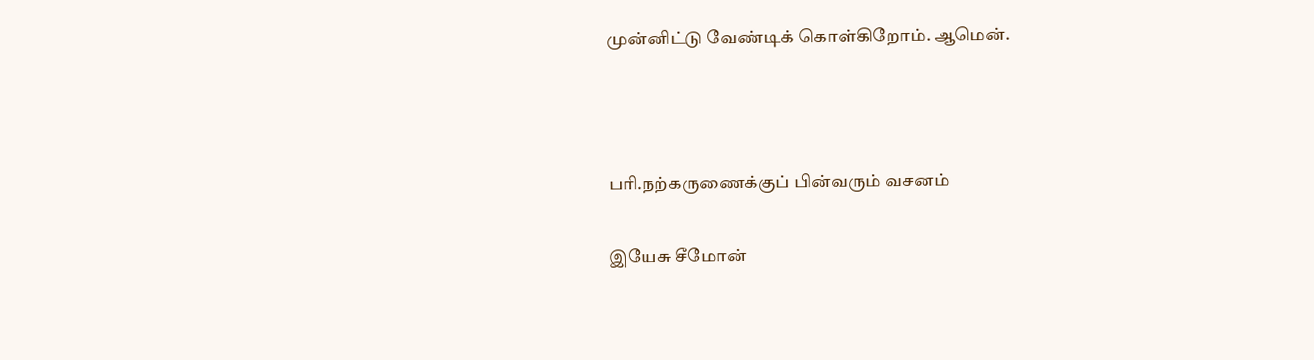முன்னிட்டு வேண்டிக் கொள்கிறோம். ஆமென்.



பரி.நற்கருணைக்குப் பின்வரும் வசனம்

இயேசு சீமோன்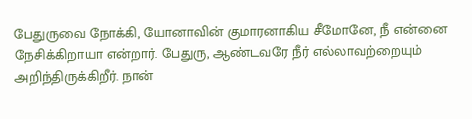பேதுருவை நோக்கி, யோனாவின் குமாரனாகிய சீமோனே, நீ என்னை நேசிக்கிறாயா என்றார். பேதுரு, ஆண்டவரே நீர் எல்லாவற்றையும் அறிந்திருக்கிறீர். நான்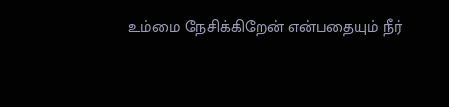உம்மை நேசிக்கிறேன் என்பதையும் நீர்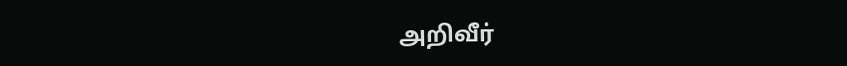அறிவீர்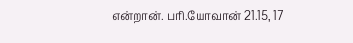என்றான். பரி.யோவான் 21.15, 17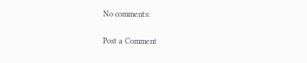No comments:

Post a Comment